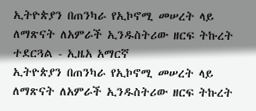ኢትዮጵያን በጠንካራ የኢኮኖሚ መሠረት ላይ ለማጽናት ለአምራች ኢንዱስትሪው ዘርፍ ትኩረት ተደርጓል - ኢዜአ አማርኛ
ኢትዮጵያን በጠንካራ የኢኮኖሚ መሠረት ላይ ለማጽናት ለአምራች ኢንዱስትሪው ዘርፍ ትኩረት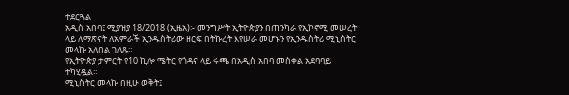ተደርጓል
አዲስ አበባ፤ ሚያዝያ 18/2018 (ኢዜአ)፡- መንግሥት ኢትዮጵያን በጠንካራ የኢኮኖሚ መሠረት ላይ ለማጽናት ለአምራች ኢንዱስትሪው ዘርፍ በትኩረት እየሠራ መሆኑን የኢንዱስትሪ ሚኒስትር መላኩ አለበል ገለጹ።
የኢትዮጵያ ታምርት የ10 ኪሎ ሜትር የጎዳና ላይ ሩጫ በአዲስ አበባ መስቀል አደባባይ ተካሂዷል።
ሚኒስትር መላኩ በዚሁ ወቅት፤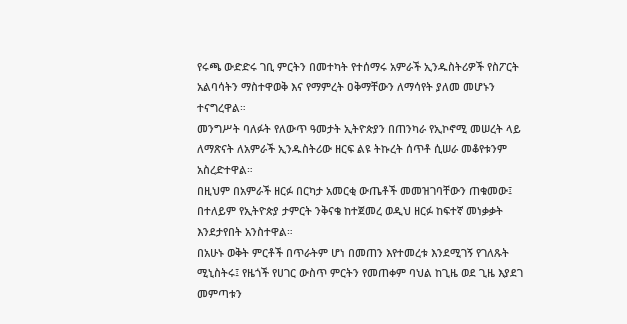የሩጫ ውድድሩ ገቢ ምርትን በመተካት የተሰማሩ አምራች ኢንዱስትሪዎች የስፖርት አልባሳትን ማስተዋወቅ እና የማምረት ዐቅማቸውን ለማሳየት ያለመ መሆኑን ተናግረዋል።
መንግሥት ባለፉት የለውጥ ዓመታት ኢትዮጵያን በጠንካራ የኢኮኖሚ መሠረት ላይ ለማጽናት ለአምራች ኢንዱስትሪው ዘርፍ ልዩ ትኩረት ሰጥቶ ሲሠራ መቆየቱንም አስረድተዋል።
በዚህም በአምራች ዘርፉ በርካታ አመርቂ ውጤቶች መመዝገባቸውን ጠቁመው፤ በተለይም የኢትዮጵያ ታምርት ንቅናቄ ከተጀመረ ወዲህ ዘርፉ ከፍተኛ መነቃቃት እንደታየበት አንስተዋል።
በአሁኑ ወቅት ምርቶች በጥራትም ሆነ በመጠን እየተመረቱ እንደሚገኝ የገለጹት ሚኒስትሩ፤ የዜጎች የሀገር ውስጥ ምርትን የመጠቀም ባህል ከጊዜ ወደ ጊዜ እያደገ መምጣቱን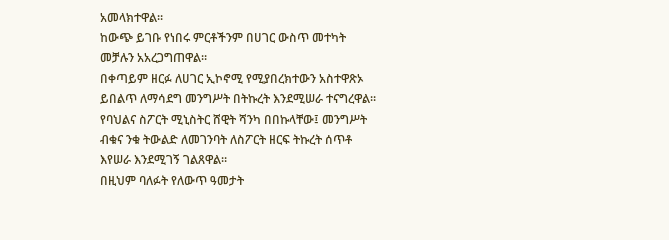አመላክተዋል።
ከውጭ ይገቡ የነበሩ ምርቶችንም በሀገር ውስጥ መተካት መቻሉን አአረጋግጠዋል።
በቀጣይም ዘርፉ ለሀገር ኢኮኖሚ የሚያበረክተውን አስተዋጽኦ ይበልጥ ለማሳደግ መንግሥት በትኩረት እንደሚሠራ ተናግረዋል።
የባህልና ስፖርት ሚኒስትር ሸዊት ሻንካ በበኩላቸው፤ መንግሥት ብቁና ንቁ ትውልድ ለመገንባት ለስፖርት ዘርፍ ትኩረት ሰጥቶ እየሠራ እንደሚገኝ ገልጸዋል።
በዚህም ባለፉት የለውጥ ዓመታት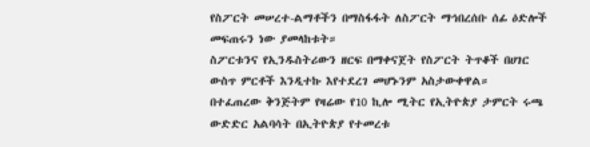የስፖርት መሠረተ-ልማቶችን በማስፋፋት ለስፖርት ማኅበረሰቡ ሰፊ ዕድሎች መፍጠሩን ነው ያመላከቱት።
ስፖርቱንና የኢንዱስትሪውን ዘርፍ በማቀናጀት የስፖርት ትጥቆች በሀገር ውስጥ ምርቶች እንዲተኩ እየተደረገ መሆኑንም አስታውቀዋል።
በተፈጠረው ቅንጅትም የዛሬው የ10 ኪሎ ሚትር የኢትዮጵያ ታምርት ሩጫ ውድድር አልባሳት በኢትዮጵያ የተመረቱ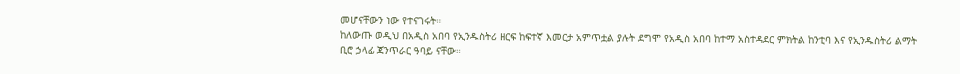መሆናቸውን ነው የተናገሩት።
ከለውጡ ወዲህ በአዲስ አበባ የኢንዱስትሪ ዘርፍ ከፍተኛ እመርታ አምጥቷል ያሉት ደግሞ የአዲስ አበባ ከተማ አስተዳደር ምክትል ከንቲባ እና የኢንዱስትሪ ልማት ቢሮ ኃላፊ ጃንጥራር ዓባይ ናቸው።